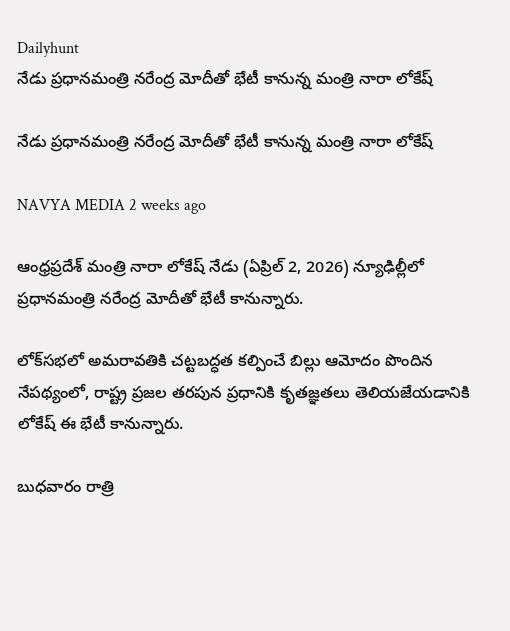Dailyhunt
నేడు ప్రధానమంత్రి నరేంద్ర మోదీతో భేటీ కానున్న మంత్రి నారా లోకేష్

నేడు ప్రధానమంత్రి నరేంద్ర మోదీతో భేటీ కానున్న మంత్రి నారా లోకేష్

NAVYA MEDIA 2 weeks ago

ఆంధ్రప్రదేశ్ మంత్రి నారా లోకేష్ నేడు (ఏప్రిల్ 2, 2026) న్యూఢిల్లీలో ప్రధానమంత్రి నరేంద్ర మోదీతో భేటీ కానున్నారు.

లోక్‌సభలో అమరావతికి చట్టబద్ధత కల్పించే బిల్లు ఆమోదం పొందిన నేపథ్యంలో, రాష్ట్ర ప్రజల తరపున ప్రధానికి కృతజ్ఞతలు తెలియజేయడానికి లోకేష్ ఈ భేటీ కానున్నారు.

బుధవారం రాత్రి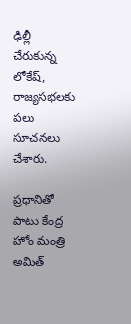ఢిల్లీ చేరుకున్న లోకేష్, రాజ్యసభలకు పలు సూచనలు చేశారు.

ప్రధానితో పాటు కేంద్ర హోం మంత్రి అమిత్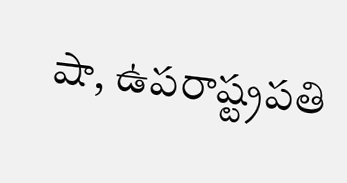షా, ఉపరాష్ట్రపతి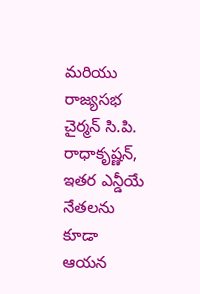మరియు రాజ్యసభ చైర్మన్ సి.పి. రాధాకృష్ణన్, ఇతర ఎన్డీయే నేతలను కూడా ఆయన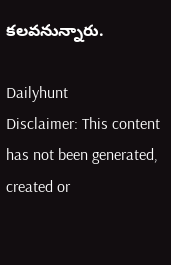కలవనున్నారు.

Dailyhunt
Disclaimer: This content has not been generated, created or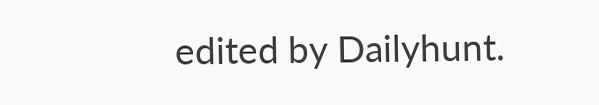edited by Dailyhunt.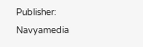Publisher: Navyamedia